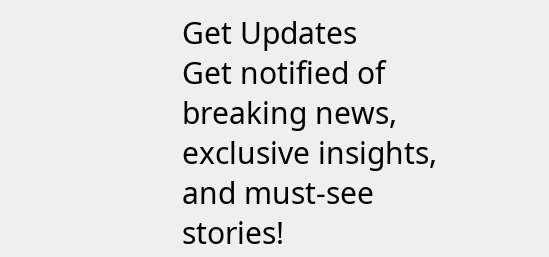Get Updates
Get notified of breaking news, exclusive insights, and must-see stories!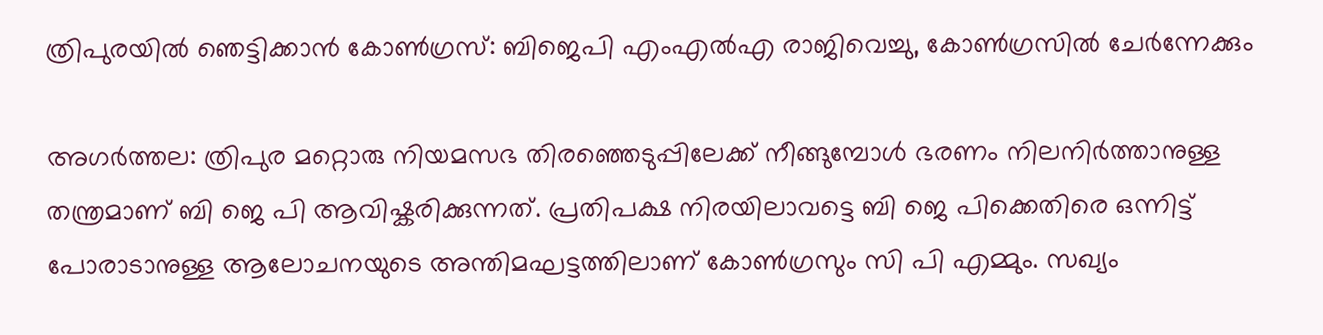ത്രിപുരയില്‍ ഞെട്ടിക്കാന്‍ കോണ്‍ഗ്രസ്: ബിജെപി എംഎല്‍എ രാജിവെച്ചു, കോണ്‍ഗ്രസില്‍ ചേർന്നേക്കും

അഗർത്തല: ത്രിപുര മറ്റൊരു നിയമസഭ തിരഞ്ഞെടുപ്പിലേക്ക് നീങ്ങുമ്പോള്‍ ഭരണം നിലനിർത്താനുള്ള തന്ത്രമാണ് ബി ജെ പി ആവിഷ്കരിക്കുന്നത്. പ്രതിപക്ഷ നിരയിലാവട്ടെ ബി ജെ പിക്കെതിരെ ഒന്നിട്ട് പോരാടാനുള്ള ആലോചനയുടെ അന്തിമഘട്ടത്തിലാണ് കോണ്‍ഗ്രസും സി പി എമ്മും. സഖ്യം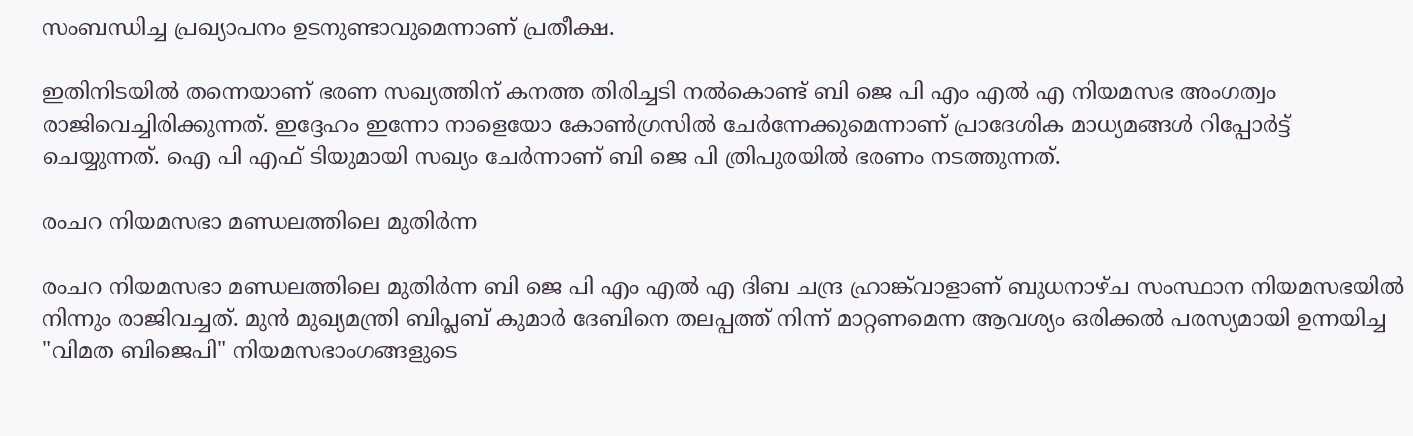സംബന്ധിച്ച പ്രഖ്യാപനം ഉടനുണ്ടാവുമെന്നാണ് പ്രതീക്ഷ.

ഇതിനിടയില്‍ തന്നെയാണ് ഭരണ സഖ്യത്തിന് കനത്ത തിരിച്ചടി നല്‍കൊണ്ട് ബി ജെ പി എം എല്‍ എ നിയമസഭ അംഗത്വം രാജിവെച്ചിരിക്കുന്നത്. ഇദ്ദേഹം ഇന്നോ നാളെയോ കോണ്‍ഗ്രസില്‍ ചേർന്നേക്കുമെന്നാണ് പ്രാദേശിക മാധ്യമങ്ങള്‍ റിപ്പോർട്ട് ചെയ്യുന്നത്. ഐ പി എഫ് ടിയുമായി സഖ്യം ചേർന്നാണ് ബി ജെ പി ത്രിപുരയില്‍ ഭരണം നടത്തുന്നത്.

രംചറ നിയമസഭാ മണ്ഡലത്തിലെ മുതിർന്ന

രംചറ നിയമസഭാ മണ്ഡലത്തിലെ മുതിർന്ന ബി ജെ പി എം എൽ എ ദിബ ചന്ദ്ര ഹ്രാങ്ക്‌വാളാണ് ബുധനാഴ്ച സംസ്ഥാന നിയമസഭയിൽ നിന്നും രാജിവച്ചത്. മുൻ മുഖ്യമന്ത്രി ബിപ്ലബ് കുമാർ ദേബിനെ തലപ്പത്ത് നിന്ന് മാറ്റണമെന്ന ആവശ്യം ഒരിക്കൽ പരസ്യമായി ഉന്നയിച്ച "വിമത ബിജെപി" നിയമസഭാംഗങ്ങളുടെ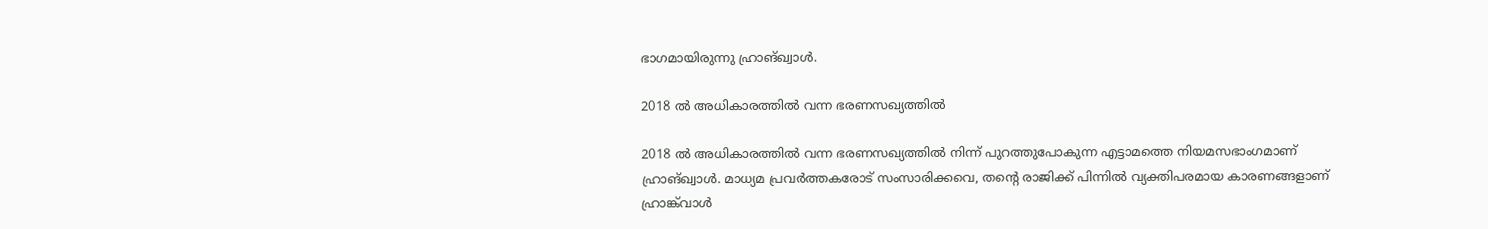ഭാഗമായിരുന്നു ഹ്രാങ്ഖ്വാൾ.

2018 ൽ അധികാരത്തിൽ വന്ന ഭരണസഖ്യത്തിൽ

2018 ൽ അധികാരത്തിൽ വന്ന ഭരണസഖ്യത്തിൽ നിന്ന് പുറത്തുപോകുന്ന എട്ടാമത്തെ നിയമസഭാംഗമാണ് ഹ്രാങ്ഖ്വാൾ. മാധ്യമ പ്രവർത്തകരോട് സംസാരിക്കവെ, തന്റെ രാജിക്ക് പിന്നിൽ വ്യക്തിപരമായ കാരണങ്ങളാണ് ഹ്രാങ്ക്‌വാൾ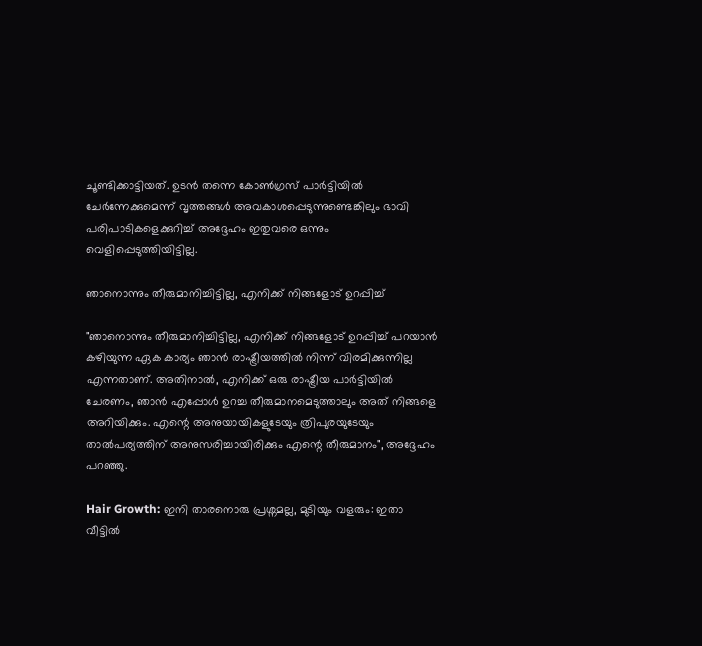ചൂണ്ടിക്കാട്ടിയത്. ഉടൻ തന്നെ കോൺഗ്രസ് പാർട്ടിയിൽ ചേർന്നേക്കുമെന്ന് വൃത്തങ്ങൾ അവകാശപ്പെടുന്നുണ്ടെങ്കിലും ഭാവി പരിപാടികളെക്കുറിച്ച് അദ്ദേഹം ഇതുവരെ ഒന്നും വെളിപ്പെടുത്തിയിട്ടില്ല.

ഞാനൊന്നും തീരുമാനിച്ചിട്ടില്ല, എനിക്ക് നിങ്ങളോട് ഉറപ്പിച്ച്

"ഞാനൊന്നും തീരുമാനിച്ചിട്ടില്ല, എനിക്ക് നിങ്ങളോട് ഉറപ്പിച്ച് പറയാൻ കഴിയുന്ന ഏക കാര്യം ഞാൻ രാഷ്ട്രീയത്തിൽ നിന്ന് വിരമിക്കുന്നില്ല എന്നതാണ്. അതിനാൽ, എനിക്ക് ഒരു രാഷ്ട്രീയ പാർട്ടിയിൽ ചേരണം, ഞാൻ എപ്പോൾ ഉറച്ച തീരുമാനമെടുത്താലും അത് നിങ്ങളെ അറിയിക്കും. എന്റെ അനുയായികളുടേയും ത്രിപുരയുടേയും താല്‍പര്യത്തിന് അനുസരിച്ചായിരിക്കും എന്റെ തീരുമാനം", അദ്ദേഹം പറഞ്ഞു.

Hair Growth: ഇനി താരനൊരു പ്രശ്നമല്ല, മുടിയും വളരും: ഇതാ വീട്ടില്‍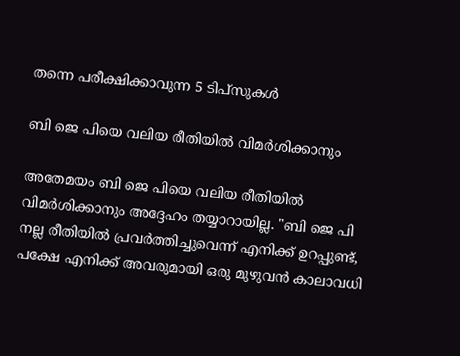തന്നെ പരീക്ഷിക്കാവുന്ന 5 ടിപ്സുകള്‍

ബി ജെ പിയെ വലിയ രീതിയില്‍ വിമർശിക്കാനും

അതേമയം ബി ജെ പിയെ വലിയ രീതിയില്‍ വിമർശിക്കാനും അദ്ദേഹം തയ്യാറായില്ല. "ബി ജെ പി നല്ല രീതിയിൽ പ്രവർത്തിച്ചുവെന്ന് എനിക്ക് ഉറപ്പുണ്ട്, പക്ഷേ എനിക്ക് അവരുമായി ഒരു മുഴുവൻ കാലാവധി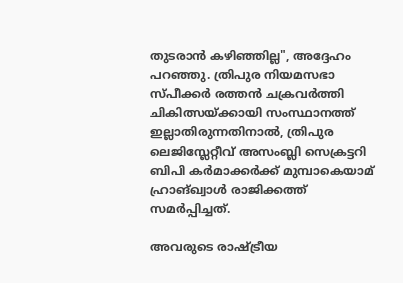തുടരാൻ കഴിഞ്ഞില്ല", അദ്ദേഹം പറഞ്ഞു. ത്രിപുര നിയമസഭാ സ്പീക്കർ രത്തൻ ചക്രവർത്തി ചികിത്സയ്ക്കായി സംസ്ഥാനത്ത് ഇല്ലാതിരുന്നതിനാൽ, ത്രിപുര ലെജിസ്ലേറ്റീവ് അസംബ്ലി സെക്രട്ടറി ബിപി കർമാക്കർക്ക് മുമ്പാകെയാമ് ഹ്രാങ്ഖ്വാൾ രാജിക്കത്ത് സമർപ്പിച്ചത്.

അവരുടെ രാഷ്ട്രീയ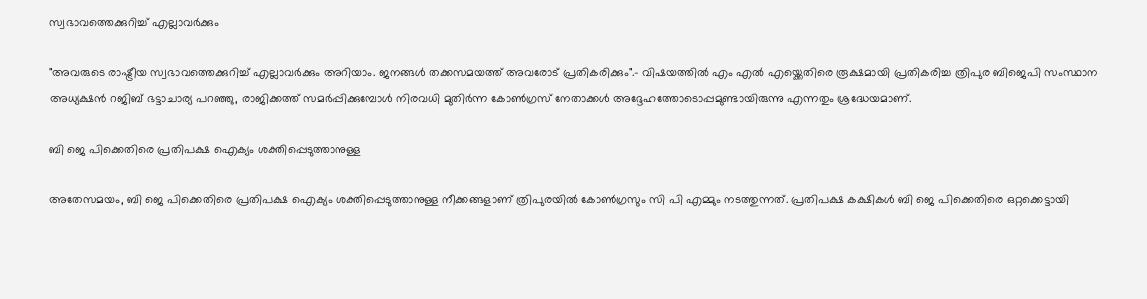സ്വഭാവത്തെക്കുറിച്ച് എല്ലാവർക്കും

"അവരുടെ രാഷ്ട്രീയ സ്വഭാവത്തെക്കുറിച്ച് എല്ലാവർക്കും അറിയാം. ജനങ്ങൾ തക്കസമയത്ത് അവരോട് പ്രതികരിക്കും".- വിഷയത്തിൽ എം എല്‍ എയ്ക്കെതിരെ രൂക്ഷമായി പ്രതികരിച്ച ത്രിപുര ബിജെപി സംസ്ഥാന അധ്യക്ഷൻ റജിബ് ഭട്ടാചാര്യ പറഞ്ഞു, രാജിക്കത്ത് സമർപ്പിക്കുമ്പോൾ നിരവധി മുതിർന്ന കോൺഗ്രസ് നേതാക്കൾ അദ്ദേഹത്തോടൊപ്പമുണ്ടായിരുന്നു എന്നതും ശ്രദ്ധേയമാണ്.

ബി ജെ പിക്കെതിരെ പ്രതിപക്ഷ ഐക്യം ശക്തിപ്പെടുത്താനുള്ള

അതേസമയം, ബി ജെ പിക്കെതിരെ പ്രതിപക്ഷ ഐക്യം ശക്തിപ്പെടുത്താനുള്ള നീക്കങ്ങളാണ് ത്രിപുരയില്‍ കോണ്‍ഗ്രസും സി പി എമ്മും നടത്തുന്നത്. പ്രതിപക്ഷ കക്ഷികൾ ബി ജെ പിക്കെതിരെ ഒറ്റക്കെട്ടായി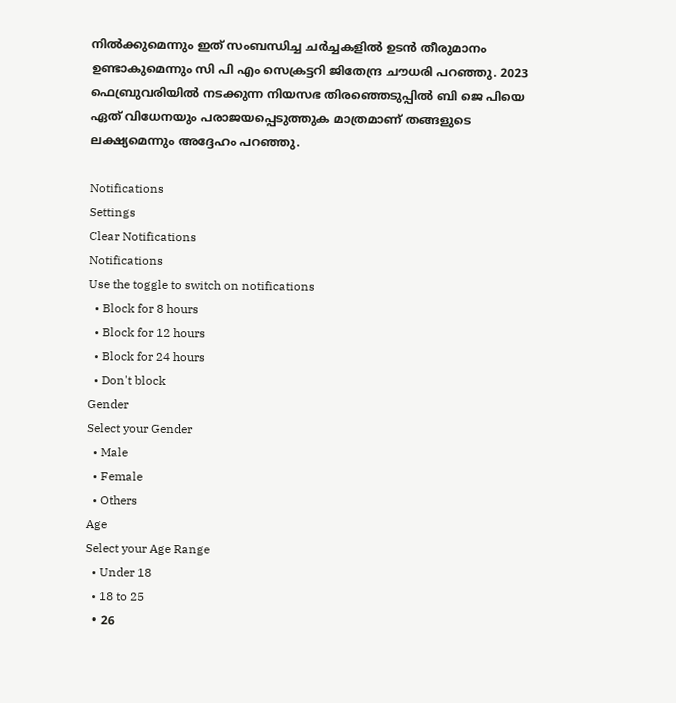നിൽക്കുമെന്നും ഇത് സംബന്ധിച്ച ചർച്ചകളിൽ ഉടൻ തീരുമാനം ഉണ്ടാകുമെന്നും സി പി എം സെക്രട്ടറി ജിതേന്ദ്ര ചൗധരി പറഞ്ഞു. 2023 ഫെബ്രുവരിയിൽ നടക്കുന്ന നിയസഭ തിരഞ്ഞെടുപ്പിൽ ബി ജെ പിയെ ഏത് വിധേനയും പരാജയപ്പെടുത്തുക മാത്രമാണ് തങ്ങളുടെ ലക്ഷ്യമെന്നും അദ്ദേഹം പറഞ്ഞു.

Notifications
Settings
Clear Notifications
Notifications
Use the toggle to switch on notifications
  • Block for 8 hours
  • Block for 12 hours
  • Block for 24 hours
  • Don't block
Gender
Select your Gender
  • Male
  • Female
  • Others
Age
Select your Age Range
  • Under 18
  • 18 to 25
  • 26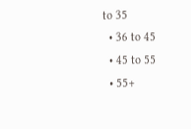to 35
  • 36 to 45
  • 45 to 55
  • 55+